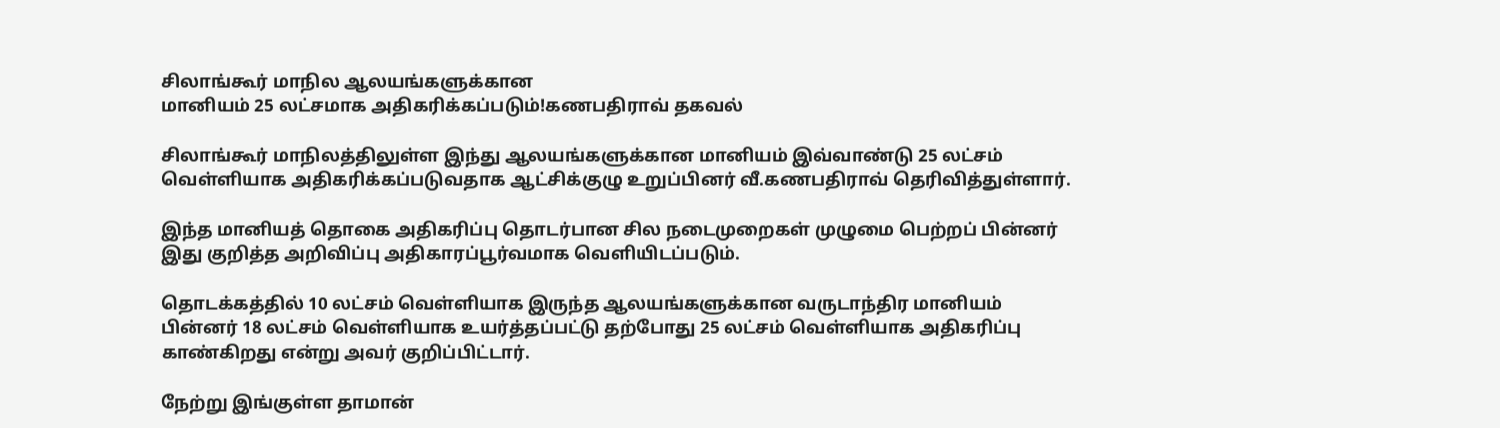சிலாங்கூர் மாநில ஆலயங்களுக்கான
மானியம் 25 லட்சமாக அதிகரிக்கப்படும்!கணபதிராவ் தகவல்

சிலாங்கூர் மாநிலத்திலுள்ள இந்து ஆலயங்களுக்கான மானியம் இவ்வாண்டு 25 லட்சம் வெள்ளியாக அதிகரிக்கப்படுவதாக ஆட்சிக்குழு உறுப்பினர் வீ.கணபதிராவ் தெரிவித்துள்ளார்.

இந்த மானியத் தொகை அதிகரிப்பு தொடர்பான சில நடைமுறைகள் முழுமை பெற்றப் பின்னர் இது குறித்த அறிவிப்பு அதிகாரப்பூர்வமாக வெளியிடப்படும்.

தொடக்கத்தில் 10 லட்சம் வெள்ளியாக இருந்த ஆலயங்களுக்கான வருடாந்திர மானியம் பின்னர் 18 லட்சம் வெள்ளியாக உயர்த்தப்பட்டு தற்போது 25 லட்சம் வெள்ளியாக அதிகரிப்பு காண்கிறது என்று அவர் குறிப்பிட்டார்.

நேற்று இங்குள்ள தாமான்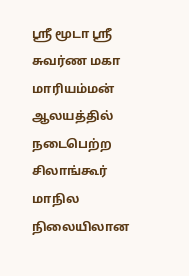ஸ்ரீ மூடா ஸ்ரீ சுவர்ண மகா மாரியம்மன் ஆலயத்தில் நடைபெற்ற சிலாங்கூர் மாநில நிலையிலான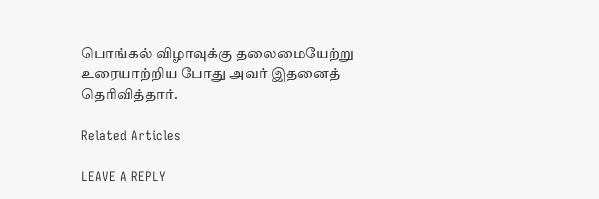பொங்கல் விழாவுக்கு தலைமையேற்று உரையாற்றிய போது அவர் இதனைத் தெரிவித்தார்.

Related Articles

LEAVE A REPLY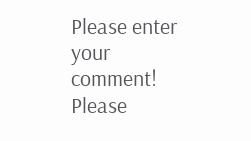Please enter your comment!
Please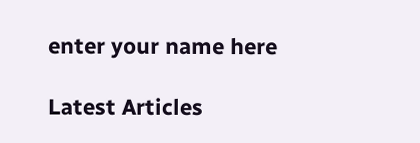enter your name here

Latest Articles